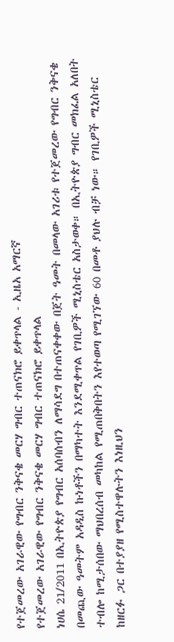የተጀመረው አገራዊው የግብር ንቅናቄ መርሃ ግብር ተጠናክሮ ይቀጥላል - ኢዜአ አማርኛ
የተጀመረው አገራዊው የግብር ንቅናቄ መርሃ ግብር ተጠናክሮ ይቀጥላል
ነሀሴ 21/2011 በኢትዮጵያ የግብር አሰባሰብን ለማሳደግ በተጠናቀቀው በጀት ዓመት በመላው አገሪቱ የተጀመረው የግብር ንቅናቄ በመጪው ዓመትም አዳዲስ ኩነቶችን በማካተት እንደሚቀጥል የገቢዎች ሚኒስቴር አስታወቀ። በኢትዮጵያ ግብር መክፈል አለበት ተብሎ ከሚታሰበው ማህበረሰብ መካከል የሚጠበቅበትን እየተወጣ የሚገኘው 60 በመቶ ያህሉ ብቻ ነው። የገቢዎች ሚኒስቴር ከዘርፉ ጋር በተያያዘ የሚስተዋሉትን እነዚህን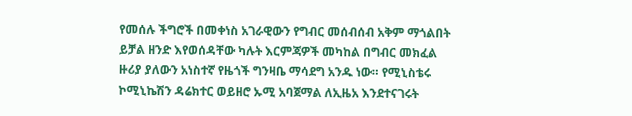የመሰሉ ችግሮች በመቀነስ አገራዊውን የግብር መሰብሰብ አቅም ማጎልበት ይቻል ዘንድ እየወሰዳቸው ካሉት እርምጃዎች መካከል በግብር መክፈል ዙሪያ ያለውን አነስተኛ የዜጎች ግንዛቤ ማሳደግ አንዱ ነው። የሚኒስቴሩ ኮሚኒኬሽን ዳሬክተር ወይዘሮ ኡሚ አባጀማል ለኢዜአ እንደተናገሩት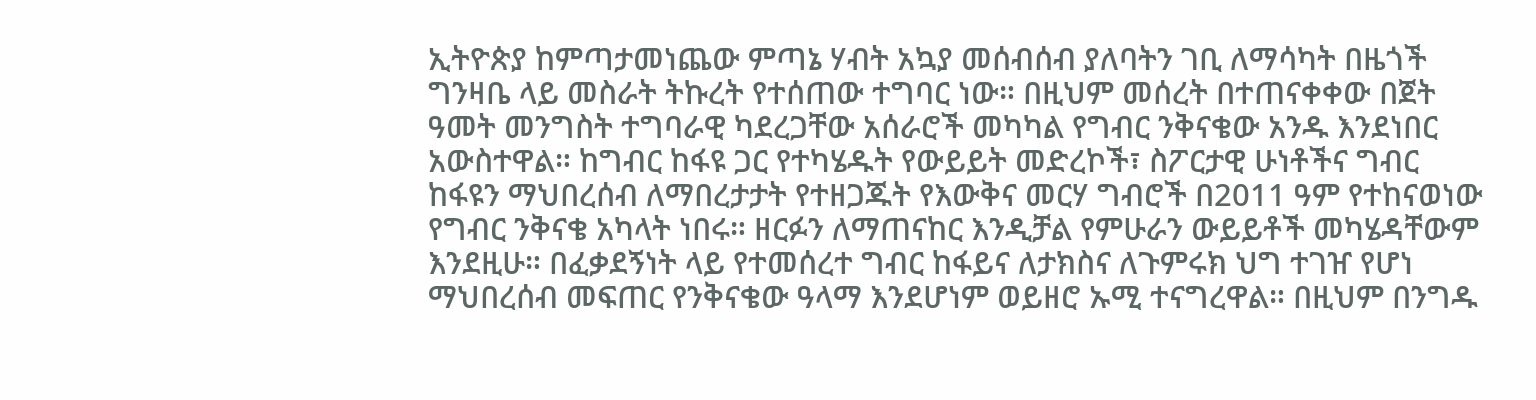ኢትዮጵያ ከምጣታመነጨው ምጣኔ ሃብት አኳያ መሰብሰብ ያለባትን ገቢ ለማሳካት በዜጎች ግንዛቤ ላይ መስራት ትኩረት የተሰጠው ተግባር ነው። በዚህም መሰረት በተጠናቀቀው በጀት ዓመት መንግስት ተግባራዊ ካደረጋቸው አሰራሮች መካካል የግብር ንቅናቄው አንዱ እንደነበር አውስተዋል። ከግብር ከፋዩ ጋር የተካሄዱት የውይይት መድረኮች፣ ስፖርታዊ ሁነቶችና ግብር ከፋዩን ማህበረሰብ ለማበረታታት የተዘጋጁት የእውቅና መርሃ ግብሮች በ2011 ዓም የተከናወነው የግብር ንቅናቄ አካላት ነበሩ። ዘርፉን ለማጠናከር እንዲቻል የምሁራን ውይይቶች መካሄዳቸውም እንደዚሁ። በፈቃደኝነት ላይ የተመሰረተ ግብር ከፋይና ለታክስና ለጉምሩክ ህግ ተገዠ የሆነ ማህበረሰብ መፍጠር የንቅናቄው ዓላማ እንደሆነም ወይዘሮ ኡሚ ተናግረዋል። በዚህም በንግዱ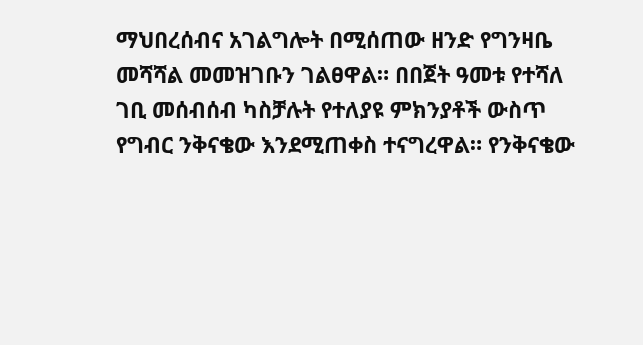ማህበረሰብና አገልግሎት በሚሰጠው ዘንድ የግንዛቤ መሻሻል መመዝገቡን ገልፀዋል። በበጀት ዓመቱ የተሻለ ገቢ መሰብሰብ ካስቻሉት የተለያዩ ምክንያቶች ውስጥ የግብር ንቅናቄው እንደሚጠቀስ ተናግረዋል። የንቅናቄው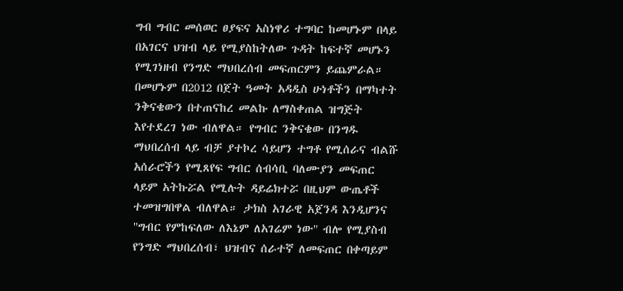ግብ ግብር መሰወር ፀያፍና አስነዋሪ ተግባር ከመሆኑም በላይ በአገርና ህዝብ ላይ የሚያስከትለው ጉዳት ከፍተኛ መሆኑን የሚገነዘብ የንግድ ማህበረሰብ መፍጠርምን ይጨምራል። በመሆኑም በ2012 በጀት ዓመት አዳዲስ ሁነቶችን በማካተት ንቅናቄውን በተጠናከረ መልኩ ለማስቀጠል ዝግጅት እየተደረገ ነው ብለዋል። የግብር ንቅናቄው በንግዱ ማህበረሰብ ላይ ብቻ ያተኮረ ሳይሆን ተግቶ የሚሰራና ብልሹ አሰራሮችን የሚጸየፍ ግብር ሰብሳቢ ባለሙያን መፍጠር ላይም አትኩሯል የሚሉት ዳይሬክተሯ በዚህም ውጤቶች ተመዝግበዋል ብለዋል። ታክስ አገራዊ አጀንዳ እንዲሆንና "ግብር የምከፍለው ለእኔም ለአገሬም ነው" ብሎ የሚያስብ የንግድ ማህበረሰብ፣ ህዝብና ሰራተኛ ለመፍጠር በቀጣይም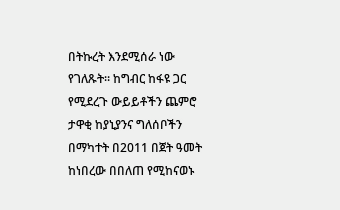በትኩረት እንደሚሰራ ነው የገለጹት። ከግብር ከፋዩ ጋር የሚደረጉ ውይይቶችን ጨምሮ ታዋቂ ከያኒያንና ግለሰቦችን በማካተት በ2011 በጀት ዓመት ከነበረው በበለጠ የሚከናወኑ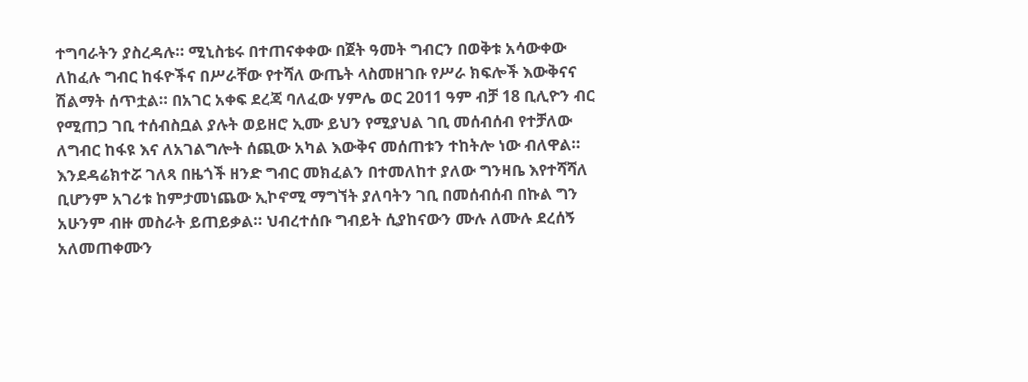ተግባራትን ያስረዳሉ። ሚኒስቴሩ በተጠናቀቀው በጀት ዓመት ግብርን በወቅቱ አሳውቀው ለከፈሉ ግብር ከፋዮችና በሥራቸው የተሻለ ውጤት ላስመዘገቡ የሥራ ክፍሎች እውቅናና ሽልማት ሰጥቷል። በአገር አቀፍ ደረጃ ባለፈው ሃምሌ ወር 2011 ዓም ብቻ 18 ቢሊዮን ብር የሚጠጋ ገቢ ተሰብስቧል ያሉት ወይዘሮ ኢሙ ይህን የሚያህል ገቢ መሰብሰብ የተቻለው ለግብር ከፋዩ እና ለአገልግሎት ሰጪው አካል እውቅና መሰጠቱን ተከትሎ ነው ብለዋል። እንደዳሬክተሯ ገለጻ በዜጎች ዘንድ ግብር መክፈልን በተመለከተ ያለው ግንዛቤ እየተሻሻለ ቢሆንም አገሪቱ ከምታመነጨው ኢኮኖሚ ማግኘት ያለባትን ገቢ በመሰብሰብ በኩል ግን አሁንም ብዙ መስራት ይጠይቃል። ህብረተሰቡ ግብይት ሲያከናውን ሙሉ ለሙሉ ደረሰኝ አለመጠቀሙን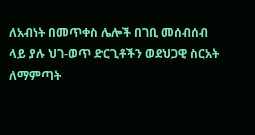ለአብነት በመጥቀስ ሌሎች በገቢ መሰብሰብ ላይ ያሉ ህገ-ወጥ ድርጊቶችን ወደህጋዊ ስርአት ለማምጣት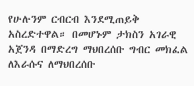የሁሉንም ርብርብ እንደሚጠይቅ አስረድተዋል። በመሆኑም ታክስን አገራዊ አጀንዳ በማድረግ ማህበረሰቡ ግብር መክፈል ለእራሱና ለማህበረሰቡ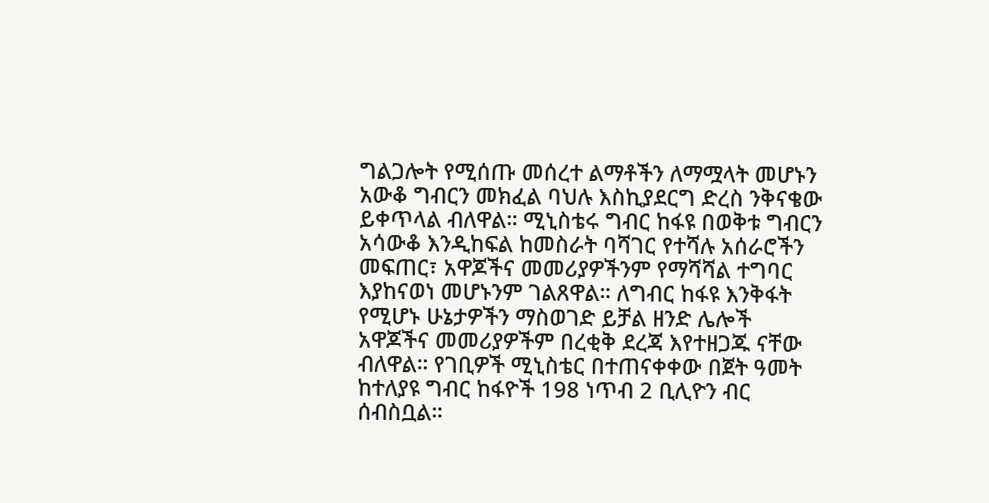ግልጋሎት የሚሰጡ መሰረተ ልማቶችን ለማሟላት መሆኑን አውቆ ግብርን መክፈል ባህሉ እስኪያደርግ ድረስ ንቅናቄው ይቀጥላል ብለዋል። ሚኒስቴሩ ግብር ከፋዩ በወቅቱ ግብርን አሳውቆ እንዲከፍል ከመስራት ባሻገር የተሻሉ አሰራሮችን መፍጠር፣ አዋጆችና መመሪያዎችንም የማሻሻል ተግባር እያከናወነ መሆኑንም ገልጸዋል። ለግብር ከፋዩ እንቅፋት የሚሆኑ ሁኔታዎችን ማስወገድ ይቻል ዘንድ ሌሎች አዋጆችና መመሪያዎችም በረቂቅ ደረጃ እየተዘጋጁ ናቸው ብለዋል። የገቢዎች ሚኒስቴር በተጠናቀቀው በጀት ዓመት ከተለያዩ ግብር ከፋዮች 198 ነጥብ 2 ቢሊዮን ብር ሰብስቧል።